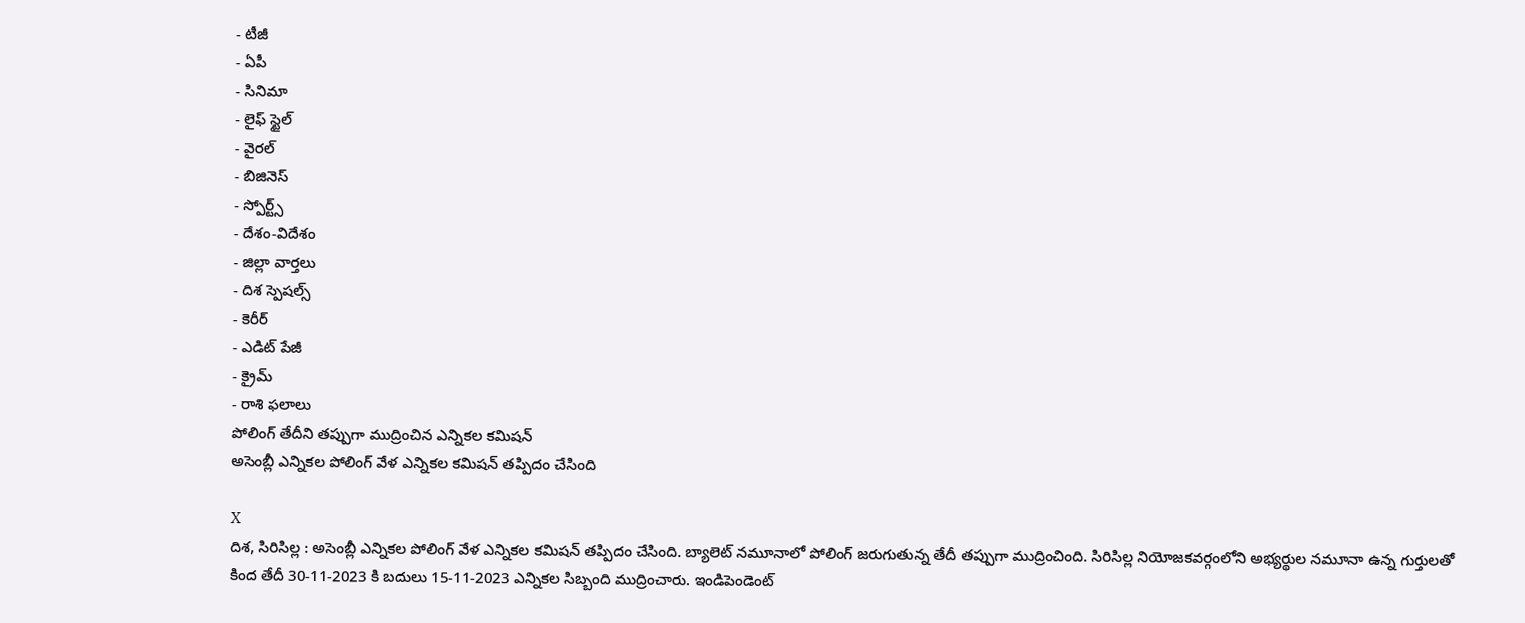- టీజీ
- ఏపీ
- సినిమా
- లైఫ్ స్టైల్
- వైరల్
- బిజినెస్
- స్పోర్ట్స్
- దేశం-విదేశం
- జిల్లా వార్తలు
- దిశ స్పెషల్స్
- కెరీర్
- ఎడిట్ పేజీ
- క్రైమ్
- రాశి ఫలాలు
పోలింగ్ తేదీని తప్పుగా ముద్రించిన ఎన్నికల కమిషన్
అసెంబ్లీ ఎన్నికల పోలింగ్ వేళ ఎన్నికల కమిషన్ తప్పిదం చేసింది

X
దిశ, సిరిసిల్ల : అసెంబ్లీ ఎన్నికల పోలింగ్ వేళ ఎన్నికల కమిషన్ తప్పిదం చేసింది. బ్యాలెట్ నమూనాలో పోలింగ్ జరుగుతున్న తేదీ తప్పుగా ముద్రించింది. సిరిసిల్ల నియోజకవర్గంలోని అభ్యర్థుల నమూనా ఉన్న గుర్తులతో కింద తేదీ 30-11-2023 కి బదులు 15-11-2023 ఎన్నికల సిబ్బంది ముద్రించారు. ఇండిపెండెంట్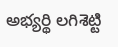అభ్యర్థి లగిశెట్టి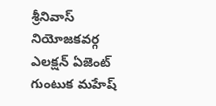శ్రీనివాస్ నియోజకవర్గ ఎలక్షన్ ఏజెంట్ గుంటుక మహేష్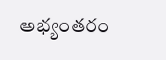అభ్యంతరం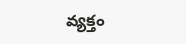వ్యక్తం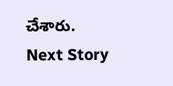చేశారు.
Next Story